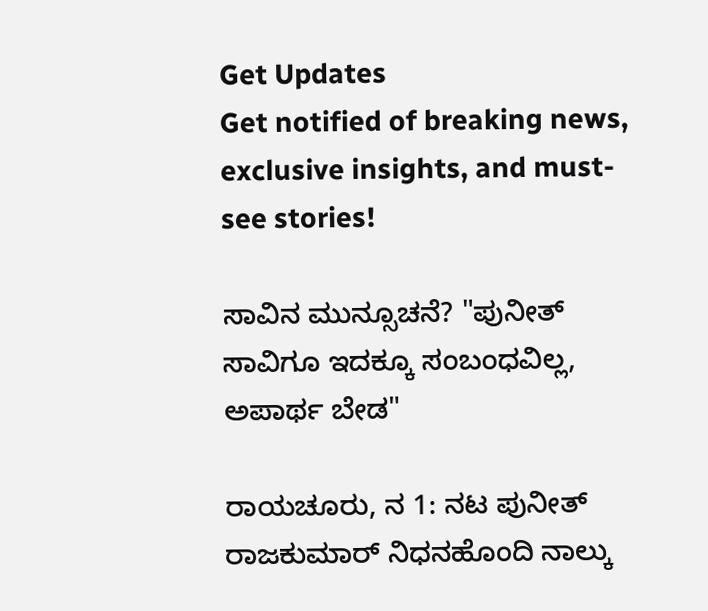Get Updates
Get notified of breaking news, exclusive insights, and must-see stories!

ಸಾವಿನ ಮುನ್ಸೂಚನೆ? "ಪುನೀತ್ ಸಾವಿಗೂ ಇದಕ್ಕೂ ಸಂಬಂಧವಿಲ್ಲ, ಅಪಾರ್ಥ ಬೇಡ"

ರಾಯಚೂರು, ನ 1: ನಟ ಪುನೀತ್ ರಾಜಕುಮಾರ್ ನಿಧನಹೊಂದಿ ನಾಲ್ಕು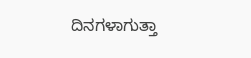ದಿನಗಳಾಗುತ್ತಾ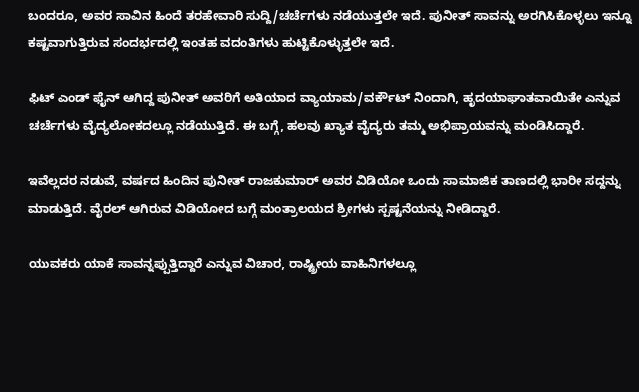ಬಂದರೂ, ಅವರ ಸಾವಿನ ಹಿಂದೆ ತರಹೇವಾರಿ ಸುದ್ದಿ/ಚರ್ಚೆಗಳು ನಡೆಯುತ್ತಲೇ ಇದೆ. ಪುನೀತ್ ಸಾವನ್ನು ಅರಗಿಸಿಕೊಳ್ಳಲು ಇನ್ನೂ ಕಷ್ಟವಾಗುತ್ತಿರುವ ಸಂದರ್ಭದಲ್ಲಿ ಇಂತಹ ವದಂತಿಗಳು ಹುಟ್ಟಿಕೊಳ್ಳುತ್ತಲೇ ಇದೆ.

ಫಿಟ್ ಎಂಡ್ ಫೈನ್ ಆಗಿದ್ದ ಪುನೀತ್ ಅವರಿಗೆ ಅತಿಯಾದ ವ್ಯಾಯಾಮ/ವರ್ಕೌಟ್ ನಿಂದಾಗಿ, ಹೃದಯಾಘಾತವಾಯಿತೇ ಎನ್ನುವ ಚರ್ಚೆಗಳು ವೈದ್ಯಲೋಕದಲ್ಲೂ ನಡೆಯುತ್ತಿದೆ. ಈ ಬಗ್ಗೆ, ಹಲವು ಖ್ಯಾತ ವೈದ್ಯರು ತಮ್ಮ ಅಭಿಪ್ರಾಯವನ್ನು ಮಂಡಿಸಿದ್ದಾರೆ.

ಇವೆಲ್ಲದರ ನಡುವೆ, ವರ್ಷದ ಹಿಂದಿನ ಪುನೀತ್ ರಾಜಕುಮಾರ್ ಅವರ ವಿಡಿಯೋ ಒಂದು ಸಾಮಾಜಿಕ ತಾಣದಲ್ಲಿ ಭಾರೀ ಸದ್ದನ್ನು ಮಾಡುತ್ತಿದೆ. ವೈರಲ್ ಆಗಿರುವ ವಿಡಿಯೋದ ಬಗ್ಗೆ ಮಂತ್ರಾಲಯದ ಶ್ರೀಗಳು ಸ್ಪಷ್ಟನೆಯನ್ನು ನೀಡಿದ್ದಾರೆ.

ಯುವಕರು ಯಾಕೆ ಸಾವನ್ನಪ್ಪುತ್ತಿದ್ದಾರೆ ಎನ್ನುವ ವಿಚಾರ, ರಾಷ್ಟ್ರೀಯ ವಾಹಿನಿಗಳಲ್ಲೂ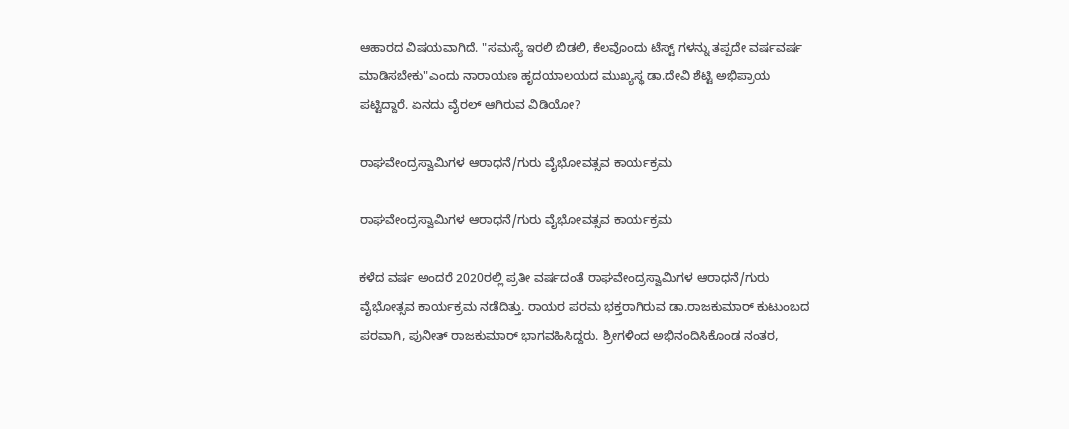ಆಹಾರದ ವಿಷಯವಾಗಿದೆ. "ಸಮಸ್ಯೆ ಇರಲಿ ಬಿಡಲಿ, ಕೆಲವೊಂದು ಟೆಸ್ಟ್ ಗಳನ್ನು ತಪ್ಪದೇ ವರ್ಷವರ್ಷ ಮಾಡಿಸಬೇಕು"ಎಂದು ನಾರಾಯಣ ಹೃದಯಾಲಯದ ಮುಖ್ಯಸ್ಥ ಡಾ.ದೇವಿ ಶೆಟ್ಟಿ ಅಭಿಪ್ರಾಯ ಪಟ್ಟಿದ್ದಾರೆ. ಏನದು ವೈರಲ್ ಆಗಿರುವ ವಿಡಿಯೋ?

ರಾಘವೇಂದ್ರಸ್ವಾಮಿಗಳ ಆರಾಧನೆ/ಗುರು ವೈಭೋವತ್ಸವ ಕಾರ್ಯಕ್ರಮ

ರಾಘವೇಂದ್ರಸ್ವಾಮಿಗಳ ಆರಾಧನೆ/ಗುರು ವೈಭೋವತ್ಸವ ಕಾರ್ಯಕ್ರಮ

ಕಳೆದ ವರ್ಷ ಅಂದರೆ 2020ರಲ್ಲಿ ಪ್ರತೀ ವರ್ಷದಂತೆ ರಾಘವೇಂದ್ರಸ್ವಾಮಿಗಳ ಆರಾಧನೆ/ಗುರು ವೈಭೋತ್ಸವ ಕಾರ್ಯಕ್ರಮ ನಡೆದಿತ್ತು. ರಾಯರ ಪರಮ ಭಕ್ತರಾಗಿರುವ ಡಾ.ರಾಜಕುಮಾರ್ ಕುಟುಂಬದ ಪರವಾಗಿ, ಪುನೀತ್ ರಾಜಕುಮಾರ್ ಭಾಗವಹಿಸಿದ್ದರು. ಶ್ರೀಗಳಿಂದ ಅಭಿನಂದಿಸಿಕೊಂಡ ನಂತರ,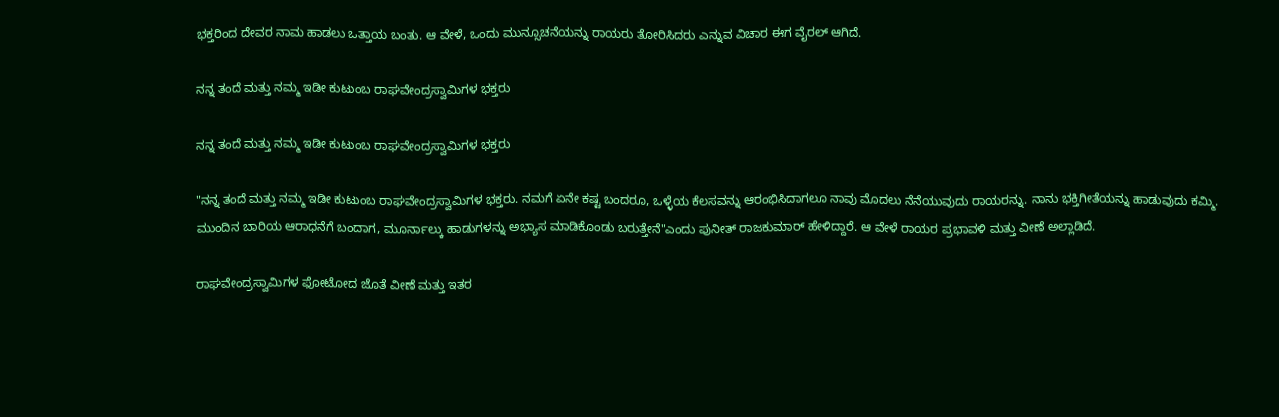ಭಕ್ತರಿಂದ ದೇವರ ನಾಮ ಹಾಡಲು ಒತ್ತಾಯ ಬಂತು. ಆ ವೇಳೆ, ಒಂದು ಮುನ್ಸೂಚನೆಯನ್ನು ರಾಯರು ತೋರಿಸಿದರು ಎನ್ನುವ ವಿಚಾರ ಈಗ ವೈರಲ್ ಆಗಿದೆ.

ನನ್ನ ತಂದೆ ಮತ್ತು ನಮ್ಮ ಇಡೀ ಕುಟುಂಬ ರಾಘವೇಂದ್ರಸ್ವಾಮಿಗಳ ಭಕ್ತರು

ನನ್ನ ತಂದೆ ಮತ್ತು ನಮ್ಮ ಇಡೀ ಕುಟುಂಬ ರಾಘವೇಂದ್ರಸ್ವಾಮಿಗಳ ಭಕ್ತರು

"ನನ್ನ ತಂದೆ ಮತ್ತು ನಮ್ಮ ಇಡೀ ಕುಟುಂಬ ರಾಘವೇಂದ್ರಸ್ವಾಮಿಗಳ ಭಕ್ತರು. ನಮಗೆ ಏನೇ ಕಷ್ಟ ಬಂದರೂ, ಒಳ್ಳೆಯ ಕೆಲಸವನ್ನು ಆರಂಭಿಸಿದಾಗಲೂ ನಾವು ಮೊದಲು ನೆನೆಯುವುದು ರಾಯರನ್ನು. ನಾನು ಭಕ್ತಿಗೀತೆಯನ್ನು ಹಾಡುವುದು ಕಮ್ಮಿ. ಮುಂದಿನ ಬಾರಿಯ ಆರಾಧನೆಗೆ ಬಂದಾಗ, ಮೂರ್ನಾಲ್ಕು ಹಾಡುಗಳನ್ನು ಅಭ್ಯಾಸ ಮಾಡಿಕೊಂಡು ಬರುತ್ತೇನೆ"ಎಂದು ಪುನೀತ್ ರಾಜಕುಮಾರ್ ಹೇಳಿದ್ದಾರೆ. ಆ ವೇಳೆ ರಾಯರ ಪ್ರಭಾವಳಿ ಮತ್ತು ವೀಣೆ ಅಲ್ಲಾಡಿದೆ.

ರಾಘವೇಂದ್ರಸ್ವಾಮಿಗಳ ಫೋಟೋದ ಜೊತೆ ವೀಣೆ ಮತ್ತು ಇತರ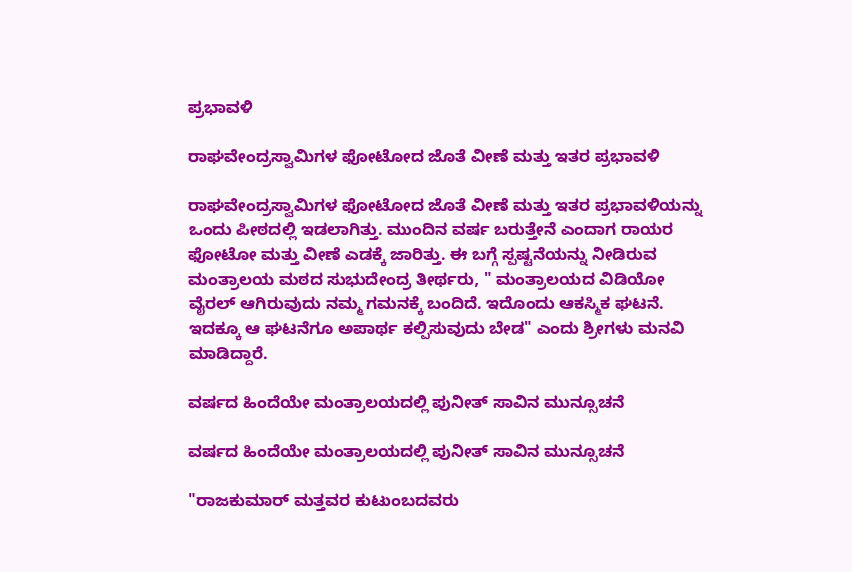ಪ್ರಭಾವಳಿ

ರಾಘವೇಂದ್ರಸ್ವಾಮಿಗಳ ಫೋಟೋದ ಜೊತೆ ವೀಣೆ ಮತ್ತು ಇತರ ಪ್ರಭಾವಳಿ

ರಾಘವೇಂದ್ರಸ್ವಾಮಿಗಳ ಫೋಟೋದ ಜೊತೆ ವೀಣೆ ಮತ್ತು ಇತರ ಪ್ರಭಾವಳಿಯನ್ನು ಒಂದು ಪೀಠದಲ್ಲಿ ಇಡಲಾಗಿತ್ತು. ಮುಂದಿನ ವರ್ಷ ಬರುತ್ತೇನೆ ಎಂದಾಗ ರಾಯರ ಫೋಟೋ ಮತ್ತು ವೀಣೆ ಎಡಕ್ಕೆ ಜಾರಿತ್ತು. ಈ ಬಗ್ಗೆ ಸ್ಪಷ್ಟನೆಯನ್ನು ನೀಡಿರುವ ಮಂತ್ರಾಲಯ ಮಠದ ಸುಭುದೇಂದ್ರ ತೀರ್ಥರು, " ಮಂತ್ರಾಲಯದ ವಿಡಿಯೋ ವೈರಲ್ ಆಗಿರುವುದು ನಮ್ಮ ಗಮನಕ್ಕೆ ಬಂದಿದೆ. ಇದೊಂದು ಆಕಸ್ಮಿಕ ಘಟನೆ. ಇದಕ್ಕೂ ಆ ಘಟನೆಗೂ ಅಪಾರ್ಥ ಕಲ್ಪಿಸುವುದು ಬೇಡ" ಎಂದು ಶ್ರೀಗಳು ಮನವಿ ಮಾಡಿದ್ದಾರೆ.

ವರ್ಷದ ಹಿಂದೆಯೇ ಮಂತ್ರಾಲಯದಲ್ಲಿ ಪುನೀತ್ ಸಾವಿನ ಮುನ್ಸೂಚನೆ

ವರ್ಷದ ಹಿಂದೆಯೇ ಮಂತ್ರಾಲಯದಲ್ಲಿ ಪುನೀತ್ ಸಾವಿನ ಮುನ್ಸೂಚನೆ

"ರಾಜಕುಮಾರ್ ಮತ್ತವರ ಕುಟುಂಬದವರು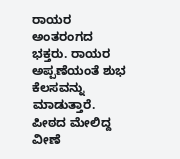ರಾಯರ ಅಂತರಂಗದ ಭಕ್ತರು. ರಾಯರ ಅಪ್ಪಣೆಯಂತೆ ಶುಭ ಕೆಲಸವನ್ನು ಮಾಡುತ್ತಾರೆ. ಪೀಠದ ಮೇಲಿದ್ದ ವೀಣೆ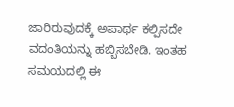ಜಾರಿರುವುದಕ್ಕೆ ಅಪಾರ್ಥ ಕಲ್ಪಿಸದೇ ವದಂತಿಯನ್ನು ಹಬ್ಬಿಸಬೇಡಿ. ಇಂತಹ ಸಮಯದಲ್ಲಿ ಈ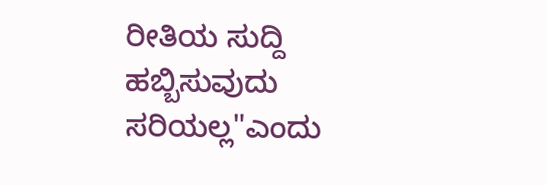ರೀತಿಯ ಸುದ್ದಿ ಹಬ್ಬಿಸುವುದು ಸರಿಯಲ್ಲ"ಎಂದು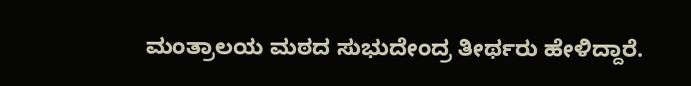ಮಂತ್ರಾಲಯ ಮಠದ ಸುಭುದೇಂದ್ರ ತೀರ್ಥರು ಹೇಳಿದ್ದಾರೆ.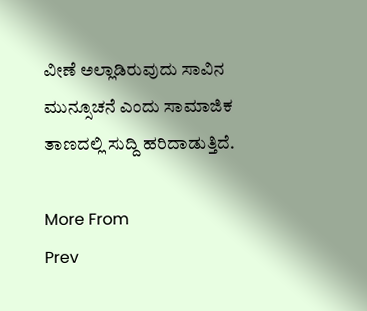ವೀಣೆ ಅಲ್ಲಾಡಿರುವುದು ಸಾವಿನ ಮುನ್ಸೂಚನೆ ಎಂದು ಸಾಮಾಜಿಕ ತಾಣದಲ್ಲಿ ಸುದ್ದಿ ಹರಿದಾಡುತ್ತಿದೆ.

More From
Prev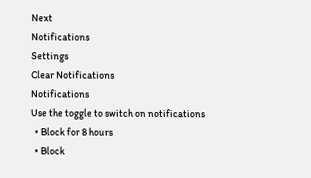Next
Notifications
Settings
Clear Notifications
Notifications
Use the toggle to switch on notifications
  • Block for 8 hours
  • Block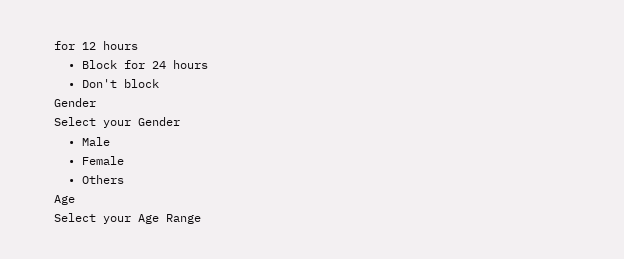for 12 hours
  • Block for 24 hours
  • Don't block
Gender
Select your Gender
  • Male
  • Female
  • Others
Age
Select your Age Range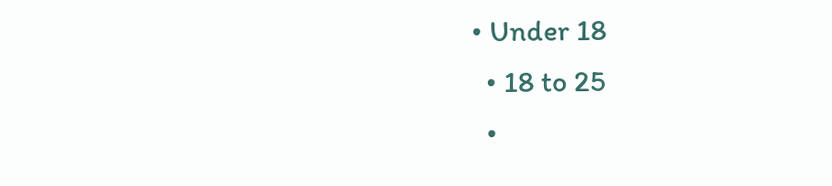• Under 18
  • 18 to 25
  •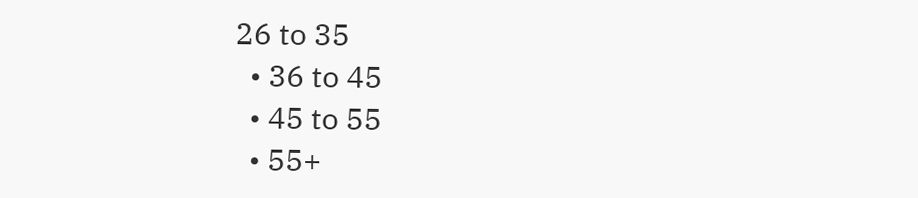26 to 35
  • 36 to 45
  • 45 to 55
  • 55+